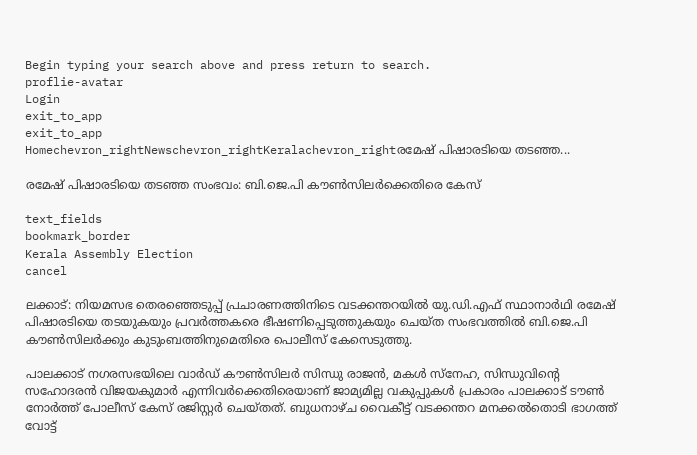Begin typing your search above and press return to search.
proflie-avatar
Login
exit_to_app
exit_to_app
Homechevron_rightNewschevron_rightKeralachevron_rightരമേഷ് പിഷാരടിയെ തടഞ്ഞ...

രമേഷ് പിഷാരടിയെ തടഞ്ഞ സംഭവം: ബി.ജെ.പി കൗണ്‍സിലര്‍ക്കെതിരെ കേസ്

text_fields
bookmark_border
Kerala Assembly Election
cancel

ലക്കാട്: നിയമസഭ തെരഞ്ഞെടുപ്പ് പ്രചാരണത്തിനിടെ വടക്കന്തറയില്‍ യു.ഡി.എഫ് സ്ഥാനാർഥി രമേഷ് പിഷാരടിയെ തടയുകയും പ്രവര്‍ത്തകരെ ഭീഷണിപ്പെടുത്തുകയും ചെയ്ത സംഭവത്തില്‍ ബി.ജെ.പി കൗണ്‍സിലര്‍ക്കും കുടുംബത്തിനുമെതിരെ പൊലീസ് കേസെടുത്തു.

പാലക്കാട് നഗരസഭയിലെ വാര്‍ഡ് കൗണ്‍സിലര്‍ സിന്ധു രാജന്‍, മകള്‍ സ്‌നേഹ, സിന്ധുവിന്റെ സഹോദരന്‍ വിജയകുമാര്‍ എന്നിവര്‍ക്കെതിരെയാണ് ജാമ്യമില്ല വകുപ്പുകൾ പ്രകാരം പാലക്കാട് ടൗണ്‍ നോര്‍ത്ത് പോലീസ് കേസ് രജിസ്റ്റര്‍ ചെയ്തത്. ബുധനാഴ്ച വൈകീട്ട് വടക്കന്തറ മനക്കല്‍തൊടി ഭാഗത്ത് വോട്ട്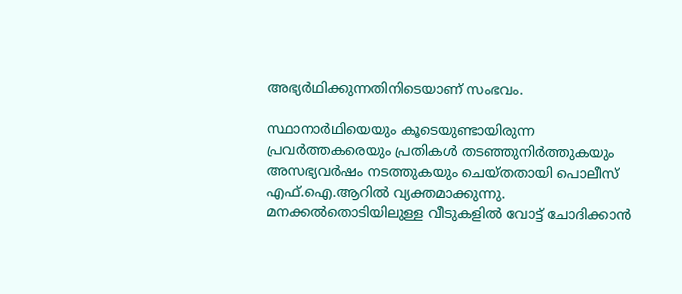അഭ്യർഥിക്കുന്നതിനിടെയാണ് സംഭവം.

സ്ഥാനാർഥിയെയും കൂടെയുണ്ടായിരുന്ന പ്രവര്‍ത്തകരെയും പ്രതികള്‍ തടഞ്ഞുനിര്‍ത്തുകയും അസഭ്യവര്‍ഷം നടത്തുകയും ചെയ്തതായി പൊലീസ് എഫ്.ഐ.ആറില്‍ വ്യക്തമാക്കുന്നു. മനക്കല്‍തൊടിയിലുള്ള വീടുകളില്‍ വോട്ട് ചോദിക്കാന്‍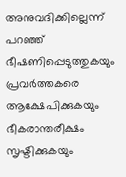അനുവദിക്കില്ലെന്ന് പറഞ്ഞ് ഭീഷണിപ്പെടുത്തുകയും പ്രവര്‍ത്തകരെ ആക്ഷേപിക്കുകയും ഭീകരാന്തരീക്ഷം സൃഷ്ടിക്കുകയും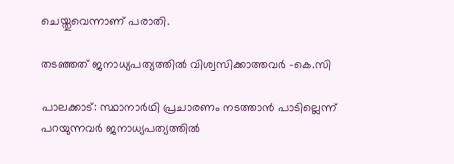ചെയ്തുവെന്നാണ് പരാതി.

തടഞ്ഞത് ജനാധ്യപത്യത്തിൽ വിശ്വസിക്കാത്തവർ -കെ.സി

പാലക്കാട്: സ്ഥാനാർഥി പ്രചാരണം നടത്താൻ പാടില്ലെന്ന് പറയുന്നവർ ജനാധ്യപത്യത്തിൽ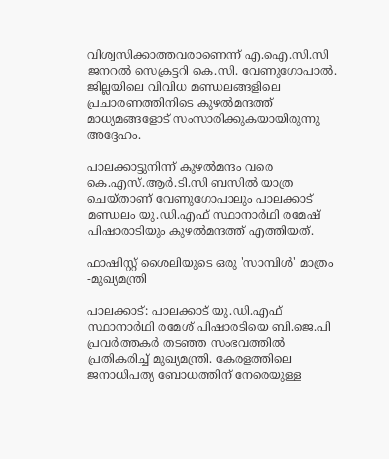വിശ്വസിക്കാത്തവരാണെന്ന് എ.ഐ.സി.സി ജനറൽ സെക്രട്ടറി കെ.സി. വേണുഗോപാൽ. ജില്ലയിലെ വിവിധ മണ്ഡലങ്ങളിലെ പ്രചാരണത്തിനിടെ കുഴൽമന്ദത്ത് മാധ്യമങ്ങളോട് സംസാരിക്കുകയായിരുന്നു അദ്ദേഹം.

പാലക്കാട്ടുനിന്ന് കുഴൽമന്ദം വരെ കെ.എസ്.ആർ.ടി.സി ബസിൽ യാത്ര ചെയ്താണ് വേണുഗോപാലും പാലക്കാട് മണ്ഡലം യു.ഡി.എഫ് സ്ഥാനാർഥി രമേഷ് പിഷാരാടിയും കുഴൽമന്ദത്ത് എത്തിയത്.

ഫാഷിസ്റ്റ് ശൈലിയുടെ ഒരു 'സാമ്പിൾ' മാത്രം -മുഖ്യമന്ത്രി

പാലക്കാട്: പാലക്കാട് യു.ഡി.എഫ് സ്ഥാനാർഥി രമേശ് പിഷാരടിയെ ബി.ജെ.പി പ്രവർത്തകർ തടഞ്ഞ സംഭവത്തിൽ പ്രതികരിച്ച് മുഖ്യമന്ത്രി. കേരളത്തിലെ ജനാധിപത്യ ബോധത്തിന് നേരെയുള്ള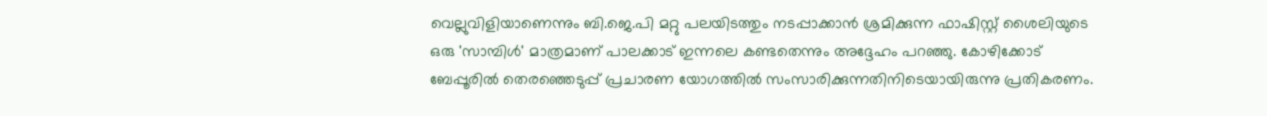വെല്ലുവിളിയാണെന്നും ബി.ജെ.പി മറ്റു പലയിടത്തും നടപ്പാക്കാൻ ശ്രമിക്കുന്ന ഫാഷിസ്റ്റ് ശൈലിയുടെ ഒരു 'സാമ്പിൾ' മാത്രമാണ് പാലക്കാട് ഇന്നലെ കണ്ടതെന്നും അദ്ദേഹം പറഞ്ഞു. കോഴിക്കോട് ബേപ്പൂരിൽ തെരഞ്ഞെടുപ്പ് പ്രചാരണ യോഗത്തിൽ സംസാരിക്കുന്നതിനിടെയായിരുന്നു പ്രതികരണം.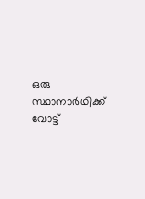ഒരു സ്ഥാനാർഥിക്ക് വോട്ട്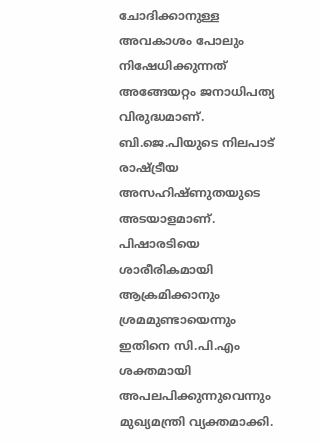ചോദിക്കാനുള്ള അവകാശം പോലും നിഷേധിക്കുന്നത് അങ്ങേയറ്റം ജനാധിപത്യ വിരുദ്ധമാണ്. ബി.ജെ.പിയുടെ നിലപാട് രാഷ്ട്രീയ അസഹിഷ്ണുതയുടെ അടയാളമാണ്. പിഷാരടിയെ ശാരീരികമായി ആക്രമിക്കാനും ശ്രമമുണ്ടായെന്നും ഇതിനെ സി.പി.എം ശക്തമായി അപലപിക്കുന്നുവെന്നും മുഖ്യമന്ത്രി വ്യക്തമാക്കി.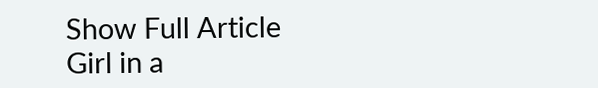Show Full Article
Girl in a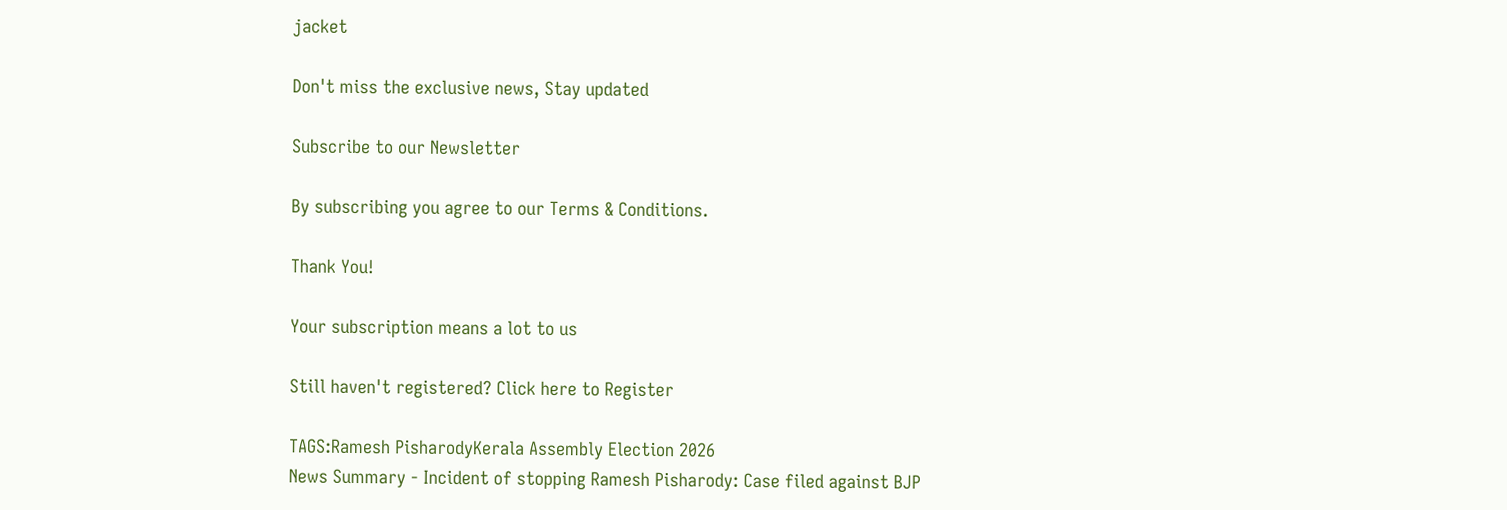jacket

Don't miss the exclusive news, Stay updated

Subscribe to our Newsletter

By subscribing you agree to our Terms & Conditions.

Thank You!

Your subscription means a lot to us

Still haven't registered? Click here to Register

TAGS:Ramesh PisharodyKerala Assembly Election 2026
News Summary - Incident of stopping Ramesh Pisharody: Case filed against BJP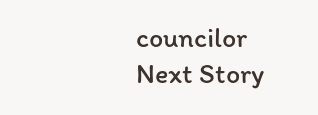councilor
Next Story